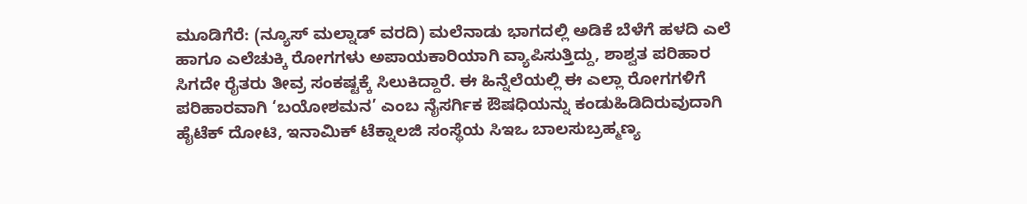ಮೂಡಿಗೆರೆ: (ನ್ಯೂಸ್ ಮಲ್ನಾಡ್ ವರದಿ) ಮಲೆನಾಡು ಭಾಗದಲ್ಲಿ ಅಡಿಕೆ ಬೆಳೆಗೆ ಹಳದಿ ಎಲೆ ಹಾಗೂ ಎಲೆಚುಕ್ಕಿ ರೋಗಗಳು ಅಪಾಯಕಾರಿಯಾಗಿ ವ್ಯಾಪಿಸುತ್ತಿದ್ದು, ಶಾಶ್ವತ ಪರಿಹಾರ ಸಿಗದೇ ರೈತರು ತೀವ್ರ ಸಂಕಷ್ಟಕ್ಕೆ ಸಿಲುಕಿದ್ದಾರೆ. ಈ ಹಿನ್ನೆಲೆಯಲ್ಲಿ ಈ ಎಲ್ಲಾ ರೋಗಗಳಿಗೆ ಪರಿಹಾರವಾಗಿ ‘ಬಯೋಶಮನ’ ಎಂಬ ನೈಸರ್ಗಿಕ ಔಷಧಿಯನ್ನು ಕಂಡುಹಿಡಿದಿರುವುದಾಗಿ ಹೈಟೆಕ್ ದೋಟಿ, ಇನಾಮಿಕ್ ಟೆಕ್ನಾಲಜಿ ಸಂಸ್ಥೆಯ ಸಿಇಒ ಬಾಲಸುಬ್ರಹ್ಮಣ್ಯ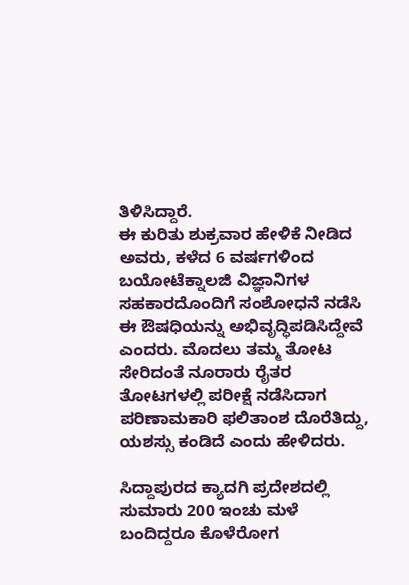ತಿಳಿಸಿದ್ದಾರೆ.
ಈ ಕುರಿತು ಶುಕ್ರವಾರ ಹೇಳಿಕೆ ನೀಡಿದ ಅವರು, ಕಳೆದ 6 ವರ್ಷಗಳಿಂದ ಬಯೋಟೆಕ್ನಾಲಜಿ ವಿಜ್ಞಾನಿಗಳ ಸಹಕಾರದೊಂದಿಗೆ ಸಂಶೋಧನೆ ನಡೆಸಿ ಈ ಔಷಧಿಯನ್ನು ಅಭಿವೃದ್ಧಿಪಡಿಸಿದ್ದೇವೆ ಎಂದರು. ಮೊದಲು ತಮ್ಮ ತೋಟ ಸೇರಿದಂತೆ ನೂರಾರು ರೈತರ ತೋಟಗಳಲ್ಲಿ ಪರೀಕ್ಷೆ ನಡೆಸಿದಾಗ ಪರಿಣಾಮಕಾರಿ ಫಲಿತಾಂಶ ದೊರೆತಿದ್ದು, ಯಶಸ್ಸು ಕಂಡಿದೆ ಎಂದು ಹೇಳಿದರು.

ಸಿದ್ದಾಪುರದ ಕ್ಯಾದಗಿ ಪ್ರದೇಶದಲ್ಲಿ ಸುಮಾರು 200 ಇಂಚು ಮಳೆ ಬಂದಿದ್ದರೂ ಕೊಳೆರೋಗ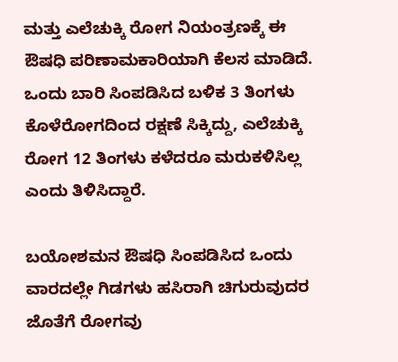ಮತ್ತು ಎಲೆಚುಕ್ಕಿ ರೋಗ ನಿಯಂತ್ರಣಕ್ಕೆ ಈ ಔಷಧಿ ಪರಿಣಾಮಕಾರಿಯಾಗಿ ಕೆಲಸ ಮಾಡಿದೆ. ಒಂದು ಬಾರಿ ಸಿಂಪಡಿಸಿದ ಬಳಿಕ 3 ತಿಂಗಳು ಕೊಳೆರೋಗದಿಂದ ರಕ್ಷಣೆ ಸಿಕ್ಕಿದ್ದು, ಎಲೆಚುಕ್ಕಿ ರೋಗ 12 ತಿಂಗಳು ಕಳೆದರೂ ಮರುಕಳಿಸಿಲ್ಲ ಎಂದು ತಿಳಿಸಿದ್ದಾರೆ.

ಬಯೋಶಮನ ಔಷಧಿ ಸಿಂಪಡಿಸಿದ ಒಂದು ವಾರದಲ್ಲೇ ಗಿಡಗಳು ಹಸಿರಾಗಿ ಚಿಗುರುವುದರ ಜೊತೆಗೆ ರೋಗವು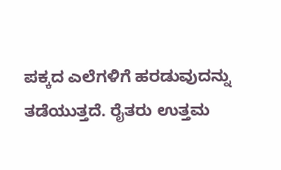ಪಕ್ಕದ ಎಲೆಗಳಿಗೆ ಹರಡುವುದನ್ನು ತಡೆಯುತ್ತದೆ. ರೈತರು ಉತ್ತಮ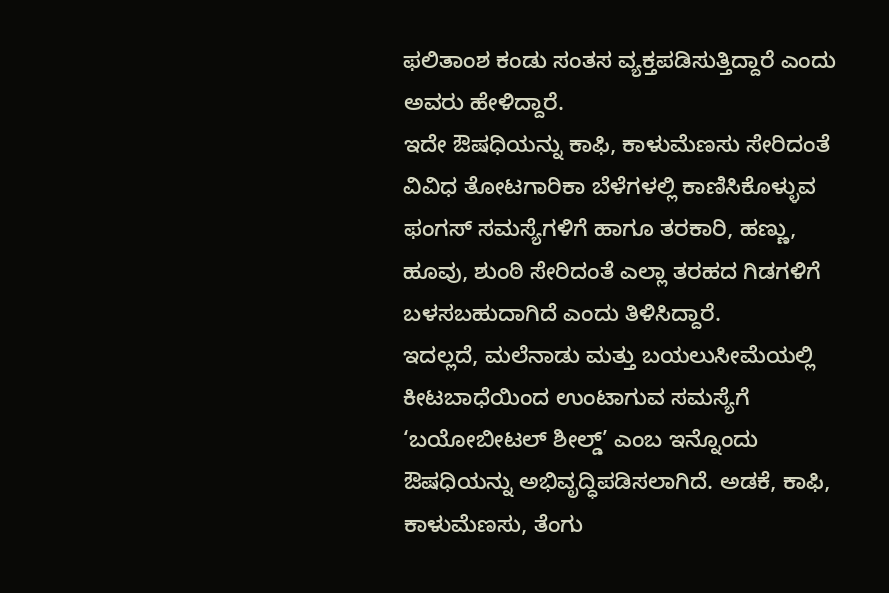ಫಲಿತಾಂಶ ಕಂಡು ಸಂತಸ ವ್ಯಕ್ತಪಡಿಸುತ್ತಿದ್ದಾರೆ ಎಂದು ಅವರು ಹೇಳಿದ್ದಾರೆ.
ಇದೇ ಔಷಧಿಯನ್ನು ಕಾಫಿ, ಕಾಳುಮೆಣಸು ಸೇರಿದಂತೆ ವಿವಿಧ ತೋಟಗಾರಿಕಾ ಬೆಳೆಗಳಲ್ಲಿ ಕಾಣಿಸಿಕೊಳ್ಳುವ ಫಂಗಸ್ ಸಮಸ್ಯೆಗಳಿಗೆ ಹಾಗೂ ತರಕಾರಿ, ಹಣ್ಣು, ಹೂವು, ಶುಂಠಿ ಸೇರಿದಂತೆ ಎಲ್ಲಾ ತರಹದ ಗಿಡಗಳಿಗೆ ಬಳಸಬಹುದಾಗಿದೆ ಎಂದು ತಿಳಿಸಿದ್ದಾರೆ.
ಇದಲ್ಲದೆ, ಮಲೆನಾಡು ಮತ್ತು ಬಯಲುಸೀಮೆಯಲ್ಲಿ ಕೀಟಬಾಧೆಯಿಂದ ಉಂಟಾಗುವ ಸಮಸ್ಯೆಗೆ ‘ಬಯೋಬೀಟಲ್ ಶೀಲ್ಡ್’ ಎಂಬ ಇನ್ನೊಂದು ಔಷಧಿಯನ್ನು ಅಭಿವೃದ್ಧಿಪಡಿಸಲಾಗಿದೆ. ಅಡಕೆ, ಕಾಫಿ, ಕಾಳುಮೆಣಸು, ತೆಂಗು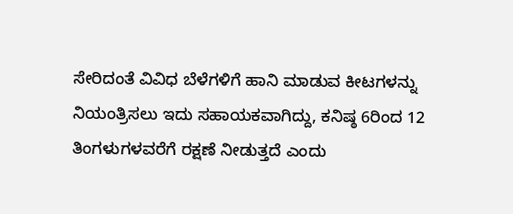ಸೇರಿದಂತೆ ವಿವಿಧ ಬೆಳೆಗಳಿಗೆ ಹಾನಿ ಮಾಡುವ ಕೀಟಗಳನ್ನು ನಿಯಂತ್ರಿಸಲು ಇದು ಸಹಾಯಕವಾಗಿದ್ದು, ಕನಿಷ್ಠ 6ರಿಂದ 12 ತಿಂಗಳುಗಳವರೆಗೆ ರಕ್ಷಣೆ ನೀಡುತ್ತದೆ ಎಂದು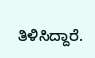ತಿಳಿಸಿದ್ದಾರೆ.